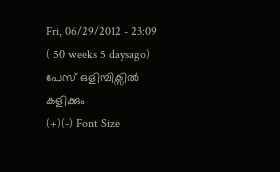Fri, 06/29/2012 - 23:09 ( 50 weeks 5 daysago)
പേസ് ഒളിമ്പിക്സില്‍ കളിക്കും
(+)(-) Font Size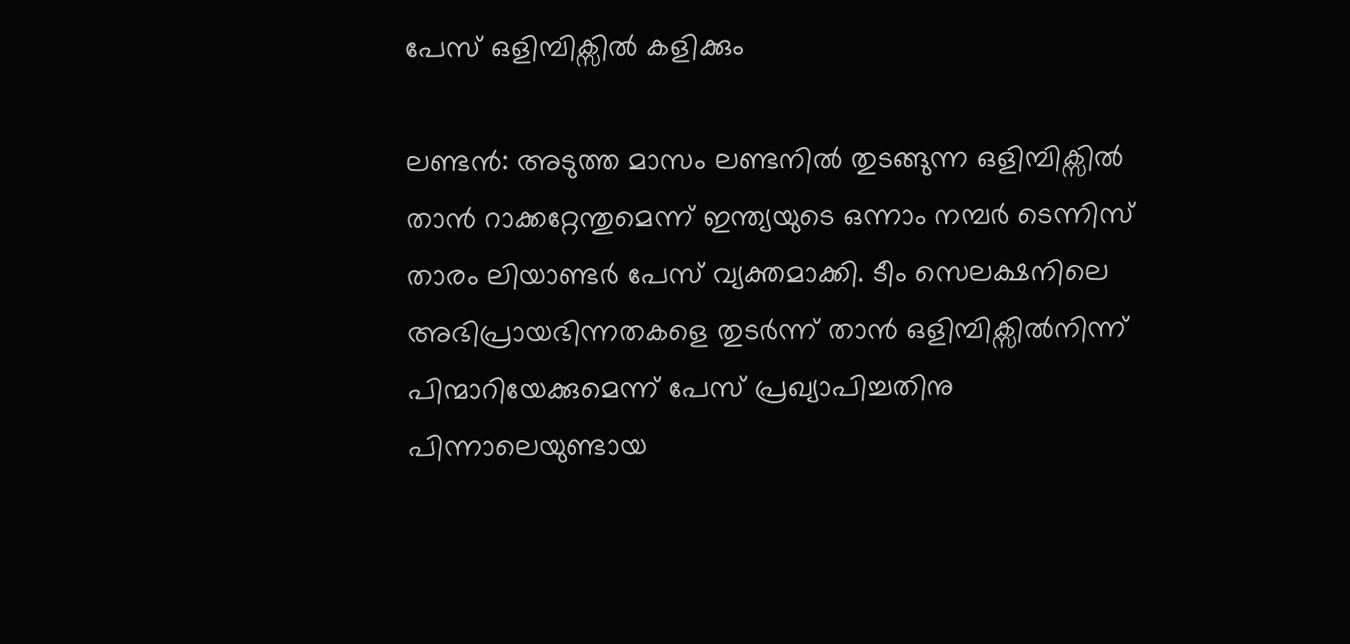പേസ് ഒളിമ്പിക്സില്‍ കളിക്കും

ലണ്ടന്‍: അടുത്ത മാസം ലണ്ടനില്‍ തുടങ്ങുന്ന ഒളിമ്പിക്സില്‍ താന്‍ റാക്കറ്റേന്തുമെന്ന് ഇന്ത്യയുടെ ഒന്നാം നമ്പര്‍ ടെന്നിസ് താരം ലിയാണ്ടര്‍ പേസ് വ്യക്തമാക്കി. ടീം സെലക്ഷനിലെ അഭിപ്രായഭിന്നതകളെ തുടര്‍ന്ന് താന്‍ ഒളിമ്പിക്സില്‍നിന്ന് പിന്മാറിയേക്കുമെന്ന് പേസ് പ്രഖ്യാപിച്ചതിനു പിന്നാലെയുണ്ടായ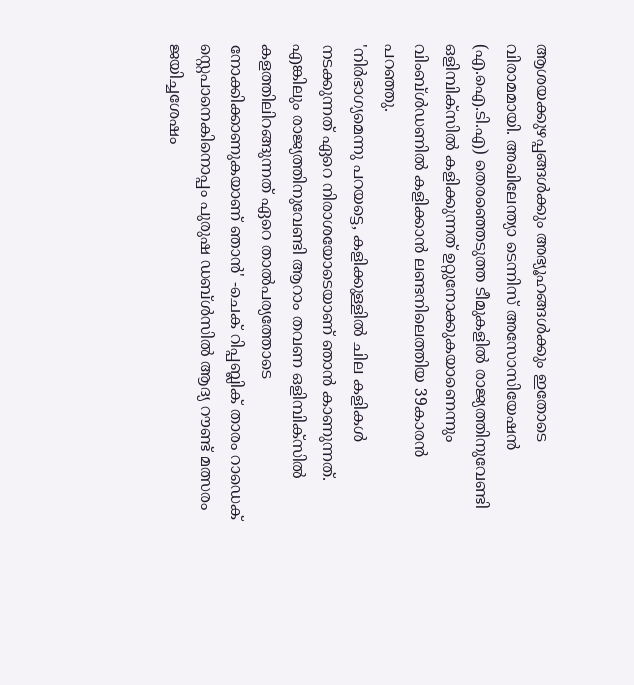ആശയക്കുഴപ്പങ്ങള്‍ക്കും അഭ്യൂഹങ്ങള്‍ക്കും ഇതോടെ വിരാമമായി. അഖിലേന്ത്യാ ടെന്നിസ് അസോസിയേഷന്‍ (എ.ഐ.ടി.എ) തെരഞ്ഞെടുത്ത ടീമുകളില്‍ രാജ്യത്തിനുവേണ്ടി ഒളിമ്പിക്സില്‍ കളിക്കുന്നത് ഉറ്റുനോക്കുകയാണെന്നും വിംബ്ള്‍ഡണില്‍ കളിക്കാന്‍ ലണ്ടനിലെത്തിയ 39കാരന്‍ പറഞ്ഞു.
'നിര്‍ഭാഗ്യമെന്നു പറയട്ടെ, കളിക്കുള്ളില്‍ ചില കളികള്‍ നടക്കുന്നത് ഏറെ നിരാശയോടെയാണ് ഞാന്‍ കാണുന്നത്. എങ്കിലും രാജ്യത്തിനുവേണ്ടി ആറാം തവണ ഒളിമ്പിക്സില്‍ കളത്തിലിറങ്ങുന്നത് ഏറെ താല്‍പര്യത്തോടെ നോക്കിക്കാണുകയാണ് ഞാന്‍' -ചെക് റിപ്പബ്ലിക് താരം റാഡെക് സ്റ്റെപാനെകിനൊപ്പം പുരുഷ ഡബ്ള്‍സില്‍ ആദ്യ റൗണ്ട് മത്സരം ജയിച്ചശേഷം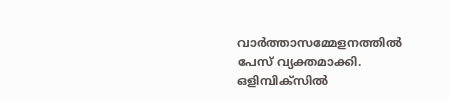വാര്‍ത്താസമ്മേളനത്തില്‍ പേസ് വ്യക്തമാക്കി.
ഒളിമ്പിക്സില്‍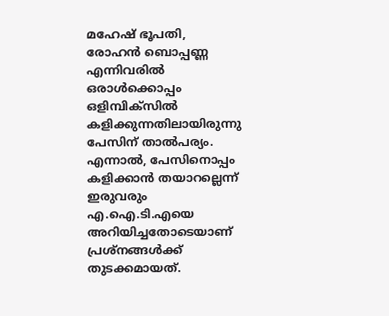മഹേഷ് ഭൂപതി, രോഹന്‍ ബൊപ്പണ്ണ എന്നിവരില്‍ ഒരാള്‍ക്കൊപ്പം ഒളിമ്പിക്സില്‍ കളിക്കുന്നതിലായിരുന്നു പേസിന് താല്‍പര്യം. എന്നാല്‍, പേസിനൊപ്പം കളിക്കാന്‍ തയാറല്ലെന്ന് ഇരുവരും എ.ഐ.ടി.എയെ അറിയിച്ചതോടെയാണ് പ്രശ്നങ്ങള്‍ക്ക് തുടക്കമായത്.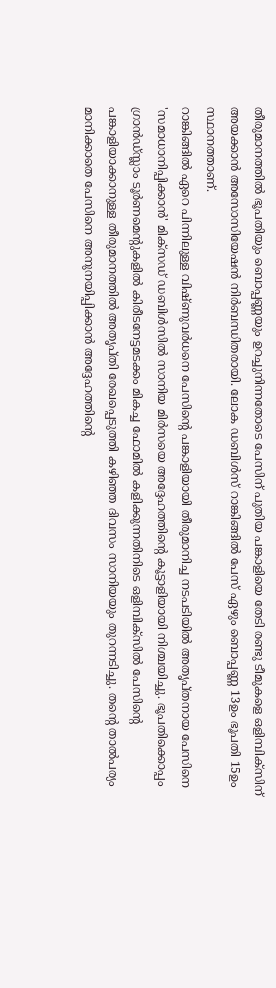തീരുമാനത്തില്‍ ഭൂപതിയും ബൊപ്പണ്ണയും ഉറച്ചുനിന്നതോടെ പേസിന് പുതിയ പങ്കാളിയെ തേടി രണ്ടു ടീമുകളെ ഒളിമ്പിക്സിന് അയക്കാന്‍ അസോസിയേഷന്‍ നിര്‍ബന്ധിതരായി. ലോക ഡബിള്‍സ് റാങ്കിങ്ങില്‍ പേസ് ഏഴും ബൊപ്പണ്ണ 13ഉം ഭൂപതി 15ഉം സ്ഥാനത്താണ്.
റാങ്കിങ്ങില്‍ ഏറെ പിന്നിലുള്ള വിഷ്ണുവര്‍ധനെ പേസിന്റെ പങ്കാളിയായി തീരുമാനിച്ച നടപടിയില്‍ അതൃപ്തനായ പേസിനെ 'സമാധാനിപ്പിക്കാന്‍' മിക്സഡ് ഡബിള്‍സില്‍ സാനിയ മിര്‍സയെ അദ്ദേഹത്തിന്റെ കൂട്ടാളിയായി നിശ്ചയിച്ചു. ഭൂപതിക്കൊപ്പം ഗ്രാന്‍ഡ്സ്ലാം ടൂര്‍ണമെന്റുകളില്‍ കിരീടനേട്ടമടക്കം മികച്ച ഫോമില്‍ കളിക്കുന്നതിനിടെ ഒളിമ്പിക്സില്‍ പേസിന്റെ പങ്കാളിയാക്കാനുള്ള തീരുമാനത്തില്‍ അതൃപ്തി രേഖപ്പെടുത്തി കഴിഞ്ഞ ദിവസം സാനിയയും തുറന്നടിച്ചു. തന്റെ താല്‍പര്യം മാനിക്കാതെ പേസിനെ അനുനയിപ്പിക്കാന്‍ അദ്ദേഹത്തിന്റെ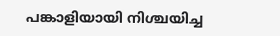പങ്കാളിയായി നിശ്ചയിച്ച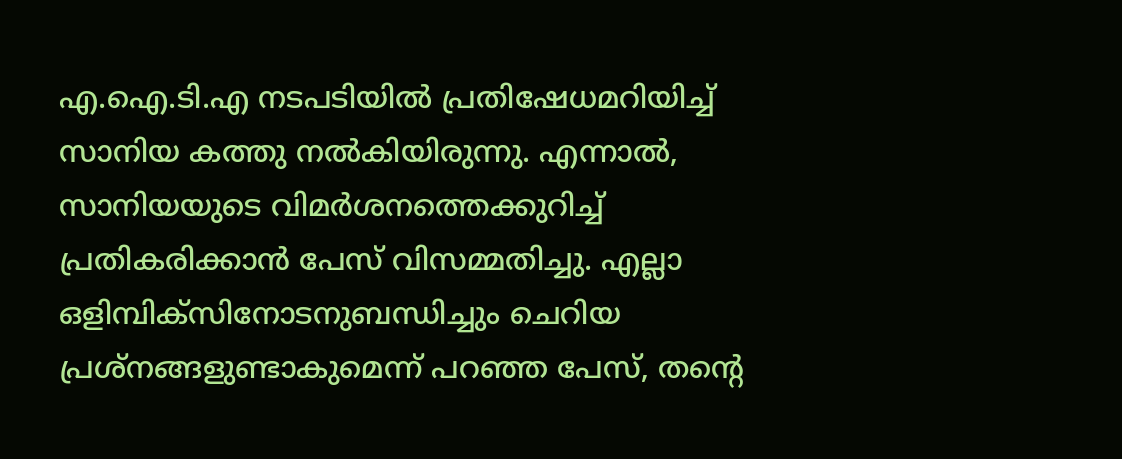എ.ഐ.ടി.എ നടപടിയില്‍ പ്രതിഷേധമറിയിച്ച് സാനിയ കത്തു നല്‍കിയിരുന്നു. എന്നാല്‍, സാനിയയുടെ വിമര്‍ശനത്തെക്കുറിച്ച് പ്രതികരിക്കാന്‍ പേസ് വിസമ്മതിച്ചു. എല്ലാ ഒളിമ്പിക്സിനോടനുബന്ധിച്ചും ചെറിയ പ്രശ്നങ്ങളുണ്ടാകുമെന്ന് പറഞ്ഞ പേസ്, തന്റെ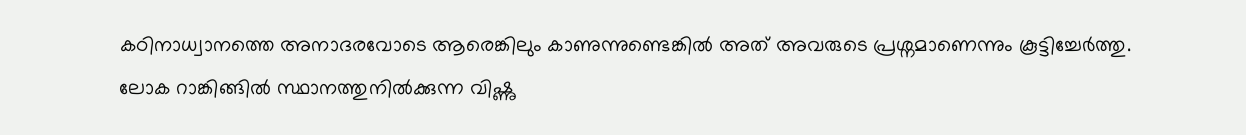കഠിനാധ്വാനത്തെ അനാദരവോടെ ആരെങ്കിലും കാണുന്നുണ്ടെങ്കില്‍ അത് അവരുടെ പ്രശ്നമാണെന്നും കൂട്ടിച്ചേര്‍ത്തു.
ലോക റാങ്കിങ്ങില്‍ സ്ഥാനത്തുനില്‍ക്കുന്ന വിഷ്ണു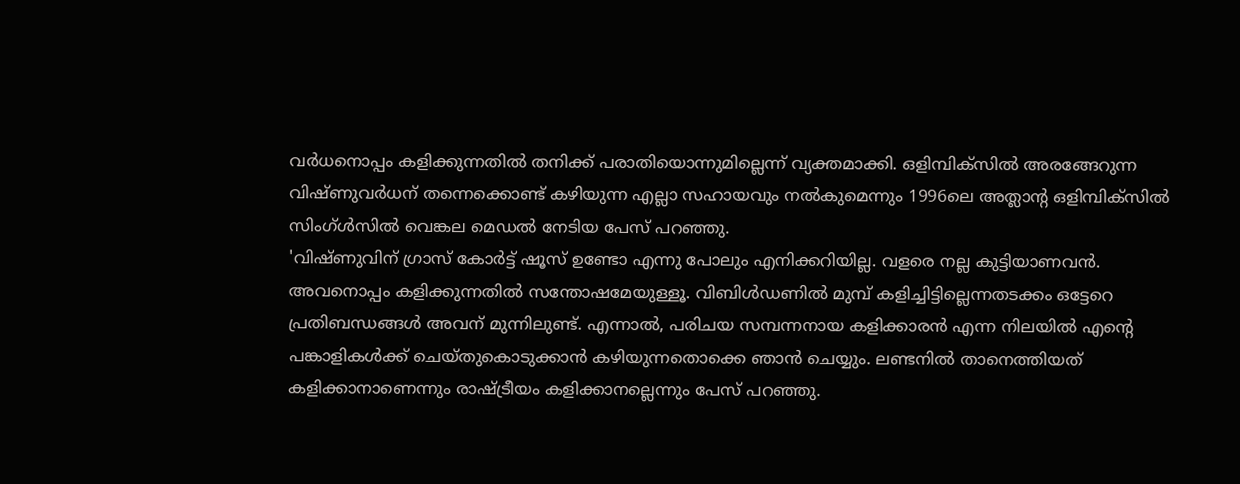വര്‍ധനൊപ്പം കളിക്കുന്നതില്‍ തനിക്ക് പരാതിയൊന്നുമില്ലെന്ന് വ്യക്തമാക്കി. ഒളിമ്പിക്സില്‍ അരങ്ങേറുന്ന വിഷ്ണുവര്‍ധന് തന്നെക്കൊണ്ട് കഴിയുന്ന എല്ലാ സഹായവും നല്‍കുമെന്നും 1996ലെ അത്ലാന്റ ഒളിമ്പിക്സില്‍ സിംഗ്ള്‍സില്‍ വെങ്കല മെഡല്‍ നേടിയ പേസ് പറഞ്ഞു.
'വിഷ്ണുവിന് ഗ്രാസ് കോര്‍ട്ട് ഷൂസ് ഉണ്ടോ എന്നു പോലും എനിക്കറിയില്ല. വളരെ നല്ല കുട്ടിയാണവന്‍. അവനൊപ്പം കളിക്കുന്നതില്‍ സന്തോഷമേയുള്ളൂ. വിബിള്‍ഡണില്‍ മുമ്പ് കളിച്ചിട്ടില്ലെന്നതടക്കം ഒട്ടേറെ പ്രതിബന്ധങ്ങള്‍ അവന് മുന്നിലുണ്ട്. എന്നാല്‍, പരിചയ സമ്പന്നനായ കളിക്കാരന്‍ എന്ന നിലയില്‍ എന്റെ പങ്കാളികള്‍ക്ക് ചെയ്തുകൊടുക്കാന്‍ കഴിയുന്നതൊക്കെ ഞാന്‍ ചെയ്യും. ലണ്ടനില്‍ താനെത്തിയത് കളിക്കാനാണെന്നും രാഷ്ട്രീയം കളിക്കാനല്ലെന്നും പേസ് പറഞ്ഞു.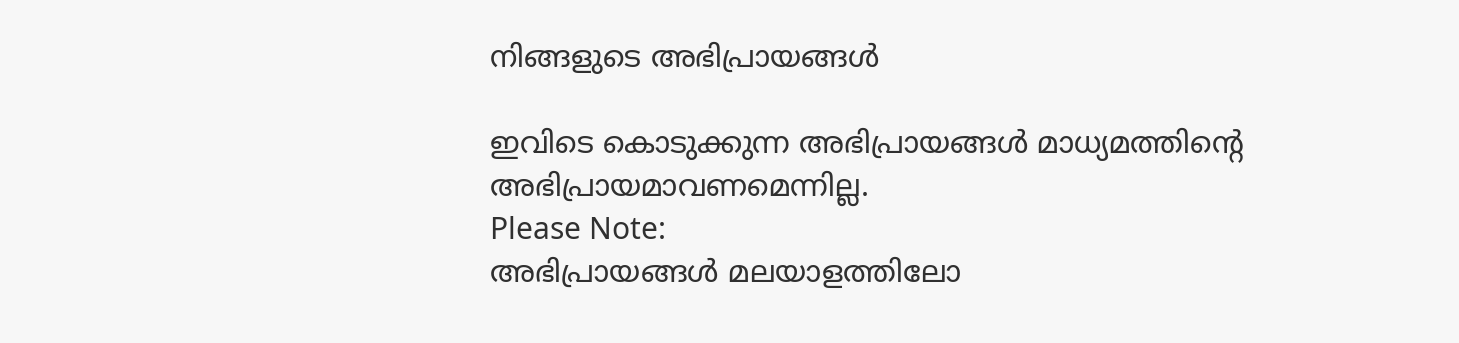നിങ്ങളുടെ അഭിപ്രായങ്ങള്‍

ഇവിടെ കൊടുക്കുന്ന അഭിപ്രായങ്ങള്‍ മാധ്യമത്തിന്റെ അഭിപ്രായമാവണമെന്നില്ല.
Please Note:
അഭിപ്രായങ്ങള്‍ മലയാളത്തിലോ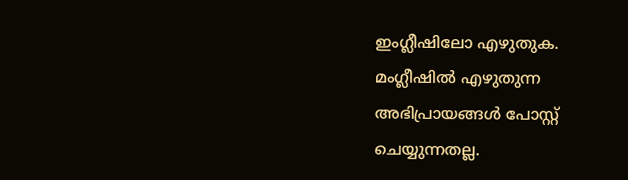ഇംഗ്ലീഷിലോ എഴുതുക. മംഗ്ലീഷില്‍ എഴുതുന്ന അഭിപ്രായങ്ങള്‍ പോസ്റ്റ് ചെയ്യുന്നതല്ല.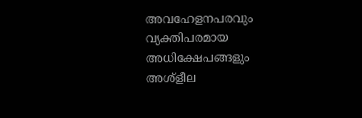അവഹേളനപരവും വ്യക്തിപരമായ അധിക്ഷേപങ്ങളും അശ്ളീല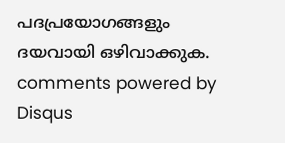പദപ്രയോഗങ്ങളും ദയവായി ഒഴിവാക്കുക.
comments powered by Disqus